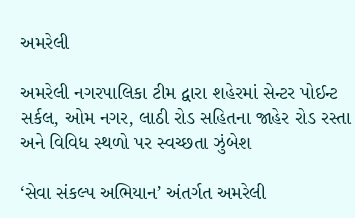અમરેલી

અમરેલી નગરપાલિકા ટીમ દ્વારા શહેરમાં સેન્ટર પોઈન્ટ સર્કલ, ઓમ નગર, લાઠી રોડ સહિતના જાહેર રોડ રસ્તા અને વિવિધ સ્થળો પર સ્વચ્છતા ઝુંબેશ

‘સેવા સંકલ્પ અભિયાન’ અંતર્ગત અમરેલી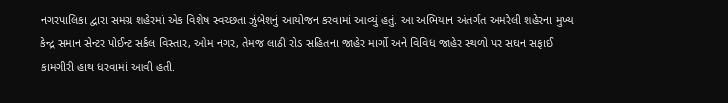નગરપાલિકા દ્વારા સમગ્ર શહેરમાં એક વિશેષ સ્વચ્છતા ઝુંબેશનું આયોજન કરવામાં આવ્યું હતું. આ અભિયાન અંતર્ગત અમરેલી શહેરના મુખ્ય કેન્દ્ર સમાન સેન્ટર પોઈન્ટ સર્કલ વિસ્તાર, ઓમ નગર, તેમજ લાઠી રોડ સહિતના જાહેર માર્ગો અને વિવિધ જાહેર સ્થળો પર સઘન સફાઈ કામગીરી હાથ ધરવામાં આવી હતી.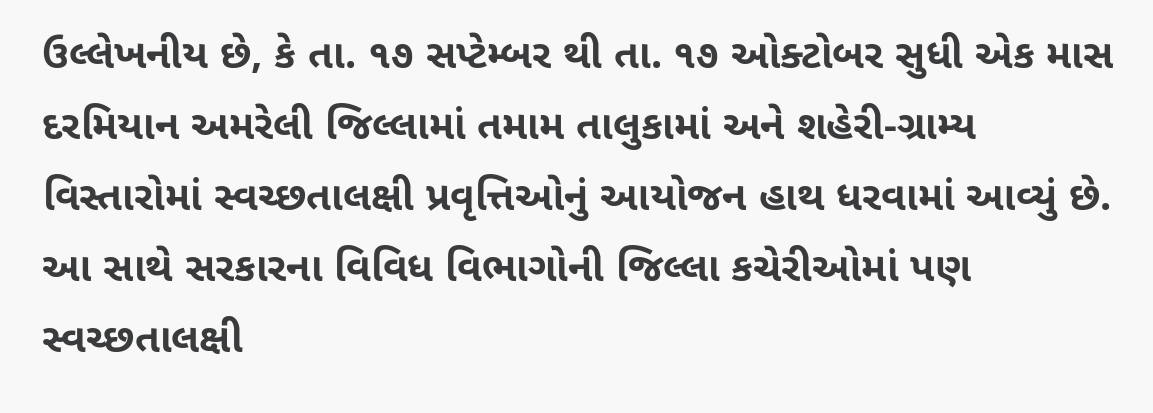ઉલ્લેખનીય છે, કે તા. ૧૭ સપ્ટેમ્બર થી તા. ૧૭ ઓક્ટોબર સુધી એક માસ દરમિયાન અમરેલી જિલ્લામાં તમામ તાલુકામાં અને શહેરી-ગ્રામ્ય વિસ્તારોમાં સ્વચ્છતાલક્ષી પ્રવૃત્તિઓનું આયોજન હાથ ધરવામાં આવ્યું છે. આ સાથે સરકારના વિવિધ વિભાગોની જિલ્લા કચેરીઓમાં પણ સ્વચ્છતાલક્ષી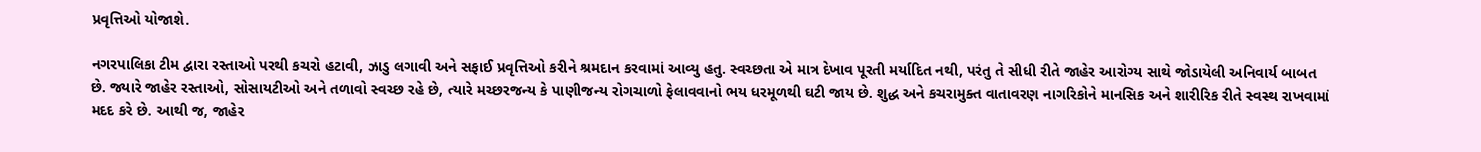પ્રવૃત્તિઓ યોજાશે.

નગરપાલિકા ટીમ દ્વારા રસ્તાઓ પરથી કચરો હટાવી, ઝાડુ લગાવી અને સફાઈ પ્રવૃત્તિઓ કરીને શ્રમદાન કરવામાં આવ્યુ હતુ. સ્વચ્છતા એ માત્ર દેખાવ પૂરતી મર્યાદિત નથી, પરંતુ તે સીધી રીતે જાહેર આરોગ્ય સાથે જોડાયેલી અનિવાર્ય બાબત છે. જ્યારે જાહેર રસ્તાઓ, સોસાયટીઓ અને તળાવો સ્વચ્છ રહે છે, ત્યારે મચ્છરજન્ય કે પાણીજન્ય રોગચાળો ફેલાવવાનો ભય ધરમૂળથી ઘટી જાય છે. શુદ્ધ અને કચરામુક્ત વાતાવરણ નાગરિકોને માનસિક અને શારીરિક રીતે સ્વસ્થ રાખવામાં મદદ કરે છે. આથી જ, જાહેર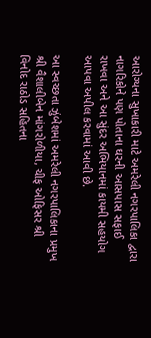આરોગ્યના સુખાકારી માટે અમરેલી નગરપાલિકા દ્વારા નાગરિકોને પણ પોતાના ઘરની આસપાસ સફાઈ રાખવા અને આ સુંદર અભિયાનમાં કાયમી સહયોગ આપવા અપીલ કરવામાં આવી છે.

આ સ્વચ્છતા ઝુંબેશમાં અમરેલી નગરપાલિકાના પ્રમુખ શ્રી વૈશાલીબેન માંગરોળીયા, ચીફ ઓફિસર શ્રી વિનોદ રાઠોડ સહિતના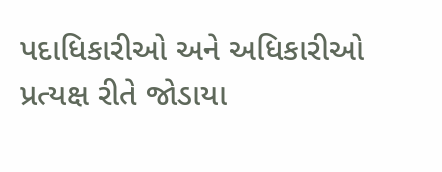પદાધિકારીઓ અને અધિકારીઓ પ્રત્યક્ષ રીતે જોડાયા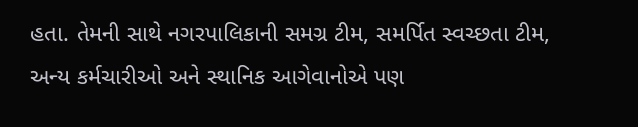હતા. તેમની સાથે નગરપાલિકાની સમગ્ર ટીમ, સમર્પિત સ્વચ્છતા ટીમ, અન્ય કર્મચારીઓ અને સ્થાનિક આગેવાનોએ પણ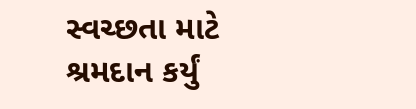સ્વચ્છતા માટે શ્રમદાન કર્યું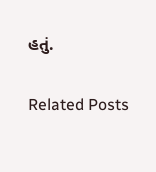હતું.

Related Posts